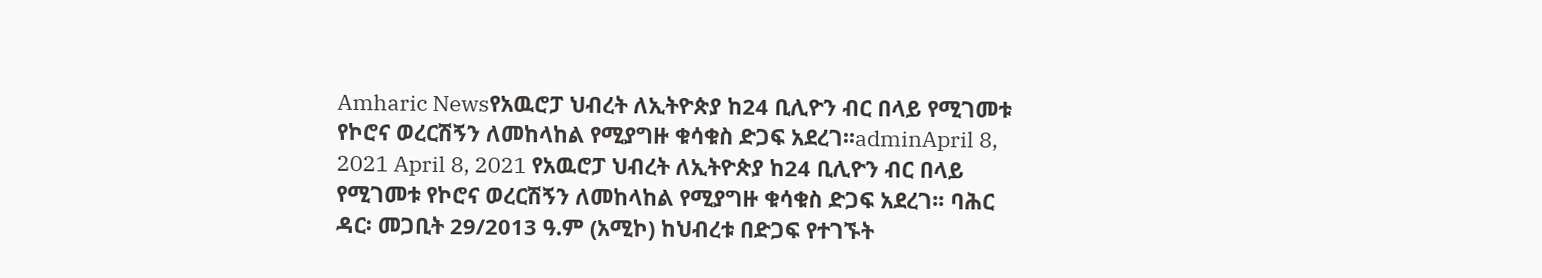Amharic Newsየአዉሮፓ ህብረት ለኢትዮጵያ ከ24 ቢሊዮን ብር በላይ የሚገመቱ የኮሮና ወረርሽኝን ለመከላከል የሚያግዙ ቁሳቁስ ድጋፍ አደረገ፡፡adminApril 8, 2021 April 8, 2021 የአዉሮፓ ህብረት ለኢትዮጵያ ከ24 ቢሊዮን ብር በላይ የሚገመቱ የኮሮና ወረርሽኝን ለመከላከል የሚያግዙ ቁሳቁስ ድጋፍ አደረገ፡፡ ባሕር ዳር፡ መጋቢት 29/2013 ዓ.ም (አሚኮ) ከህብረቱ በድጋፍ የተገኙት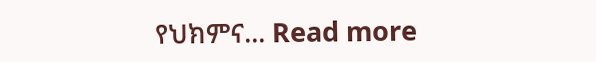የህክምና... Read more